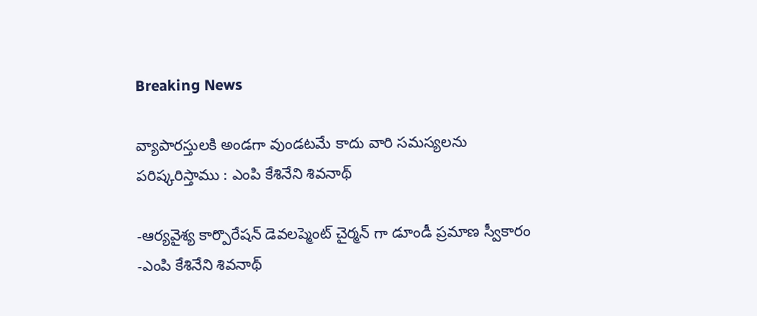Breaking News

వ్యాపార‌స్తుల‌కి అండ‌గా వుండ‌ట‌మే కాదు వారి స‌మ‌స్య‌ల‌ను ప‌రిష్క‌రిస్తాము : ఎంపి కేశినేని శివనాథ్

-ఆర్య‌వైశ్య కార్పొరేష‌న్ డెవ‌ల‌ప్మెంట్ చైర్మ‌న్ గా డూండీ ప్ర‌మాణ స్వీకారం
-ఎంపి కేశినేని శివ‌నాథ్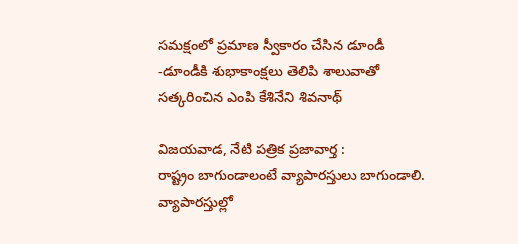స‌మ‌క్షంలో ప్ర‌మాణ స్వీకారం చేసిన డూండీ
-డూండీకి శుభాకాంక్ష‌లు తెలిపి శాలువాతో స‌త్క‌రించిన ఎంపి కేశినేని శివ‌నాథ్

విజ‌య‌వాడ, నేటి పత్రిక ప్రజావార్త :
రాష్ట్రం బాగుండాలంటే వ్యాపార‌స్తులు బాగుండాలి. వ్యాపార‌స్తుల్లో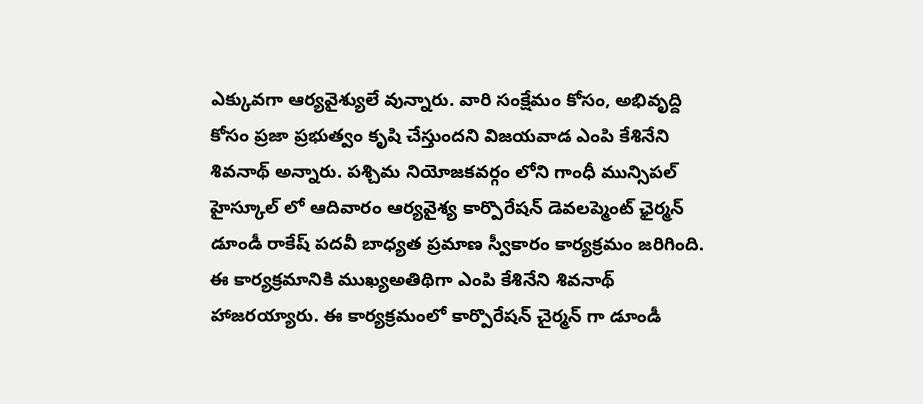ఎక్కువ‌గా ఆర్య‌వైశ్యులే వున్నారు. వారి సంక్షేమం కోసం, అభివృద్ది కోసం ప్ర‌జా ప్ర‌భుత్వం కృషి చేస్తుంద‌ని విజ‌య‌వాడ ఎంపి కేశినేని శివ‌నాథ్ అన్నారు. ప‌శ్చిమ నియోజ‌క‌వర్గం లోని గాంధీ మున్సిప‌ల్ హైస్కూల్ లో ఆదివారం ఆర్య‌వైశ్య కార్పొరేష‌న్ డెవ‌ల‌ప్మెంట్ ఛైర్మ‌న్ డూండీ రాకేష్ ప‌ద‌వీ బాధ్య‌త ప్ర‌మాణ స్వీకారం కార్య‌క్ర‌మం జ‌రిగింది. ఈ కార్య‌క్ర‌మానికి ముఖ్యఅతిథిగా ఎంపి కేశినేని శివనాథ్ హాజ‌ర‌య్యారు. ఈ కార్య‌క్ర‌మంలో కార్పొరేష‌న్ చైర్మ‌న్ గా డూండీ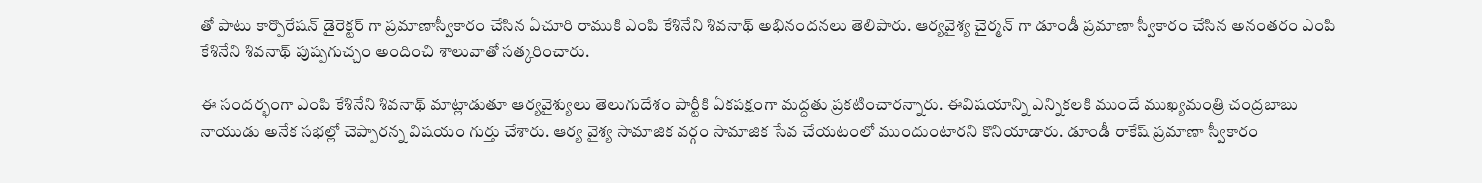తో పాటు కార్పొరేష‌న్ డైరెక్ట‌ర్ గా ప్ర‌మాణాస్వీకారం చేసిన ఏచూరి రాముకి ఎంపి కేశినేని శివ‌నాథ్ అభినంద‌న‌లు తెలిపారు. ఆర్య‌వైశ్య చైర్మ‌న్ గా డూండీ ప్ర‌మాణా స్వీకారం చేసిన అనంత‌రం ఎంపి కేశినేని శివ‌నాథ్ పుష్ప‌గుచ్చం అందించి శాలువాతో స‌త్క‌రించారు.

ఈ సందర్భంగా ఎంపి కేశినేని శివ‌నాథ్ మాట్లాడుతూ ఆర్య‌వైశ్యులు తెలుగుదేశం పార్టీకి ఏక‌ప‌క్షంగా మ‌ద్ద‌తు ప్ర‌క‌టించార‌న్నారు. ఈవిష‌యాన్ని ఎన్నిక‌లకి ముందే ముఖ్య‌మంత్రి చంద్ర‌బాబు నాయుడు అనేక స‌భ‌ల్లో చెప్పార‌న్న విష‌యం గుర్తు చేశారు. ఆర్య వైశ్య సామాజిక వ‌ర్గం సామాజిక సేవ చేయ‌టంలో ముందుంటారని కొనియాడారు. డూండీ రాకేష్ ప్ర‌మాణా స్వీకారం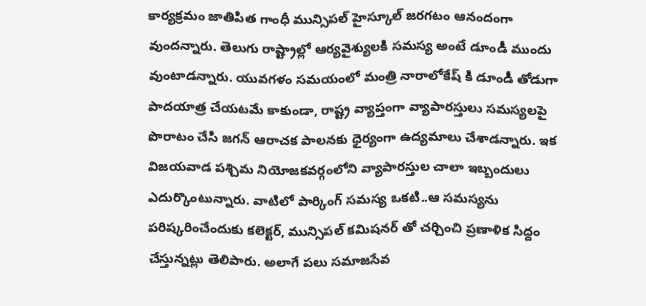కార్య‌క్ర‌మం జాతిపిత‌ గాంధీ మున్సిప‌ల్ హైస్కూల్ జ‌ర‌గ‌టం ఆనందంగా వుంద‌న్నారు. తెలుగు రాష్ట్రాల్లో ఆర్య‌వైశ్యుల‌కి స‌మ‌స్య అంటే డూండీ ముందు వుంటాడ‌న్నారు. యువ‌గ‌ళం స‌మ‌యంలో మంత్రి నారాలోకేష్ కి డూండీ తోడుగా పాద‌యాత్ర చేయ‌ట‌మే కాకుండా, రాష్ట్ర వ్యాప్తంగా వ్యాపార‌స్తులు స‌మ‌స్య‌ల‌పై పొరాటం చేసి జ‌గ‌న్ ఆరాచ‌క పాల‌న‌కు ధైర్యంగా ఉద్య‌మాలు చేశాడ‌న్నారు. ఇక విజ‌య‌వాడ ప‌శ్చిమ నియోజ‌క‌వ‌ర్గంలోని వ్యాపార‌స్తుల చాలా ఇబ్బందులు ఎదుర్కొంటున్నారు. వాటిలో పార్కింగ్ స‌మ‌స్య ఒక‌టి..ఆ స‌మ‌స్య‌ను ప‌రిష్క‌రించేందుకు క‌లెక్ట‌ర్, మున్సిప‌ల్ క‌మిష‌న‌ర్ తో చ‌ర్చించి ప్ర‌ణాళిక సిద్దం చేస్తున్న‌ట్లు తెలిపారు. అలాగే ప‌లు స‌మాజ‌సేవ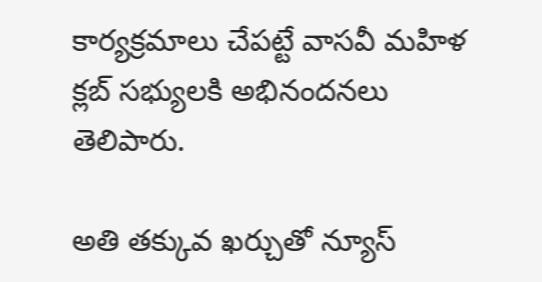కార్య‌క్ర‌మాలు చేప‌ట్టే వాస‌వీ మ‌హిళ క్ల‌బ్ స‌భ్యుల‌కి అభినంద‌న‌లు తెలిపారు.

అతి తక్కువ ఖర్చుతో న్యూస్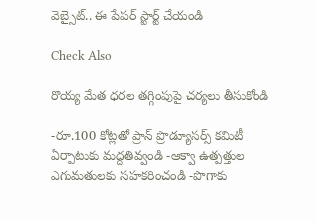వెబ్సైట్.. ఈ పేపర్ స్టార్ట్ చేయండి

Check Also

రొయ్య మేత ధరల తగ్గింపుపై చర్యలు తీసుకోండి

-రూ.100 కోట్లతో ప్రాన్ ప్రొడ్యూసర్స్ కమిటీ ఏర్పాటుకు మద్దతివ్వండి -ఆక్వా ఉత్పత్తుల ఎగుమతులకు సహకరించండి -పొగాకు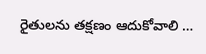రైతులను తక్షణం ఆదుకోవాలి …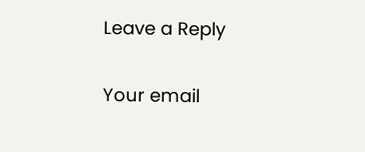Leave a Reply

Your email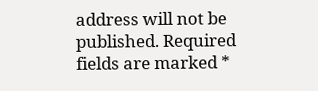address will not be published. Required fields are marked *